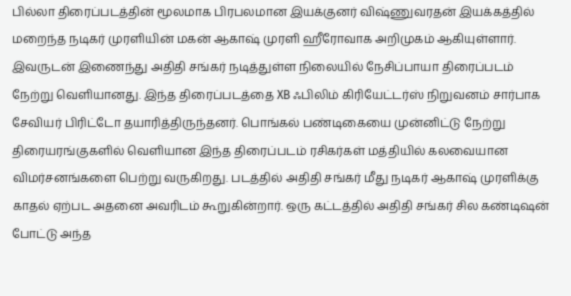பில்லா திரைப்படத்தின் மூலமாக பிரபலமான இயக்குனர் விஷ்ணுவரதன் இயக்கத்தில் மறைந்த நடிகர் முரளியின் மகன் ஆகாஷ் முரளி ஹீரோவாக அறிமுகம் ஆகியுள்ளார். இவருடன் இணைந்து அதிதி சங்கர் நடித்துள்ள நிலையில் நேசிப்பாயா திரைப்படம் நேற்று வெளியானது. இந்த திரைப்படத்தை XB ஃபிலிம் கிரியேட்டர்ஸ் நிறுவனம் சார்பாக சேவியர் பிரிட்டோ தயாரித்திருந்தனர். பொங்கல் பண்டிகையை முன்னிட்டு நேற்று திரையரங்குகளில் வெளியான இந்த திரைப்படம் ரசிகர்கள் மத்தியில் கலவையான விமர்சனங்களை பெற்று வருகிறது. படத்தில் அதிதி சங்கர் மீது நடிகர் ஆகாஷ் முரளிக்கு காதல் ஏற்பட அதனை அவரிடம் கூறுகின்றார். ஒரு கட்டத்தில் அதிதி சங்கர் சில கண்டிஷன் போட்டு அந்த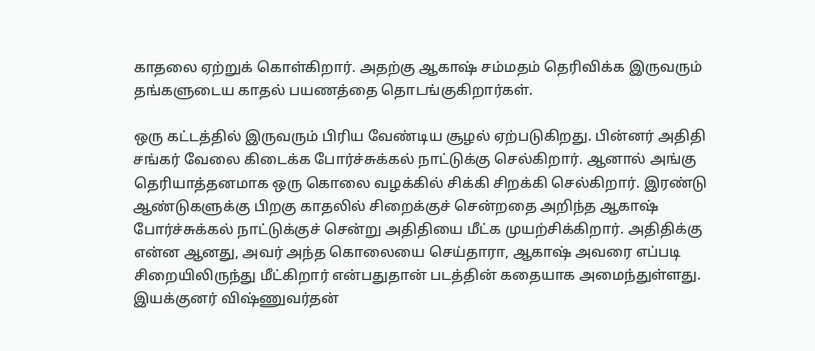காதலை ஏற்றுக் கொள்கிறார். அதற்கு ஆகாஷ் சம்மதம் தெரிவிக்க இருவரும் தங்களுடைய காதல் பயணத்தை தொடங்குகிறார்கள்.

ஒரு கட்டத்தில் இருவரும் பிரிய வேண்டிய சூழல் ஏற்படுகிறது. பின்னர் அதிதி சங்கர் வேலை கிடைக்க போர்ச்சுக்கல் நாட்டுக்கு செல்கிறார். ஆனால் அங்கு தெரியாத்தனமாக ஒரு கொலை வழக்கில் சிக்கி சிறக்கி செல்கிறார். இரண்டு ஆண்டுகளுக்கு பிறகு காதலில் சிறைக்குச் சென்றதை அறிந்த ஆகாஷ் போர்ச்சுக்கல் நாட்டுக்குச் சென்று அதிதியை மீட்க முயற்சிக்கிறார். அதிதிக்கு என்ன ஆனது, அவர் அந்த கொலையை செய்தாரா, ஆகாஷ் அவரை எப்படி சிறையிலிருந்து மீட்கிறார் என்பதுதான் படத்தின் கதையாக அமைந்துள்ளது. இயக்குனர் விஷ்ணுவர்தன்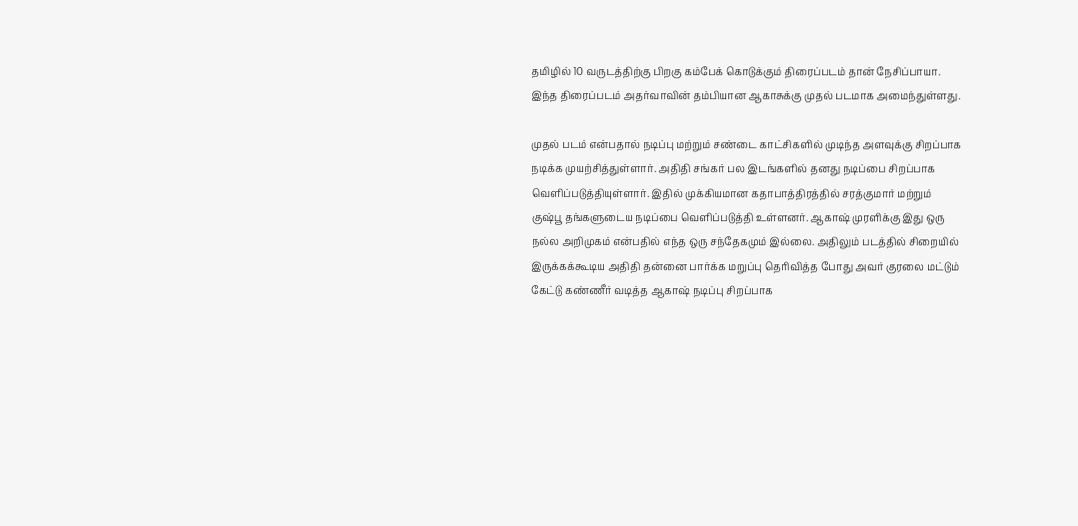தமிழில் 10 வருடத்திற்கு பிறகு கம்பேக் கொடுக்கும் திரைப்படம் தான் நேசிப்பாயா. இந்த திரைப்படம் அதர்வாவின் தம்பியான ஆகாசுக்கு முதல் படமாக அமைந்துள்ளது.

முதல் படம் என்பதால் நடிப்பு மற்றும் சண்டை காட்சிகளில் முடிந்த அளவுக்கு சிறப்பாக நடிக்க முயற்சித்துள்ளார். அதிதி சங்கர் பல இடங்களில் தனது நடிப்பை சிறப்பாக வெளிப்படுத்தியுள்ளார். இதில் முக்கியமான கதாபாத்திரத்தில் சரத்குமார் மற்றும் குஷ்பூ தங்களுடைய நடிப்பை வெளிப்படுத்தி உள்ளனர். ஆகாஷ் முரளிக்கு இது ஒரு நல்ல அறிமுகம் என்பதில் எந்த ஒரு சந்தேகமும் இல்லை. அதிலும் படத்தில் சிறையில் இருக்கக்கூடிய அதிதி தன்னை பார்க்க மறுப்பு தெரிவித்த போது அவர் குரலை மட்டும் கேட்டு கண்ணீர் வடித்த ஆகாஷ் நடிப்பு சிறப்பாக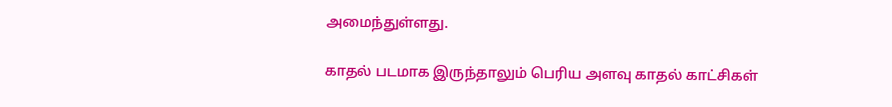அமைந்துள்ளது.

காதல் படமாக இருந்தாலும் பெரிய அளவு காதல் காட்சிகள்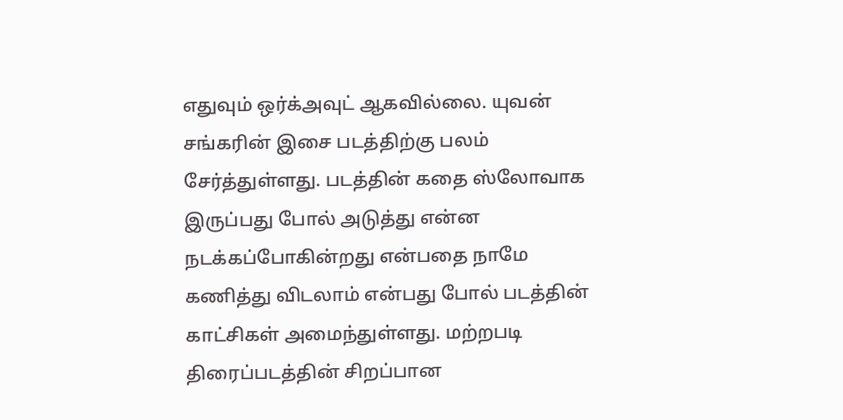எதுவும் ஒர்க்அவுட் ஆகவில்லை. யுவன் சங்கரின் இசை படத்திற்கு பலம் சேர்த்துள்ளது. படத்தின் கதை ஸ்லோவாக இருப்பது போல் அடுத்து என்ன நடக்கப்போகின்றது என்பதை நாமே கணித்து விடலாம் என்பது போல் படத்தின் காட்சிகள் அமைந்துள்ளது. மற்றபடி திரைப்படத்தின் சிறப்பான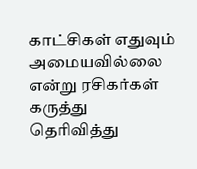காட்சிகள் எதுவும் அமையவில்லை என்று ரசிகர்கள் கருத்து தெரிவித்து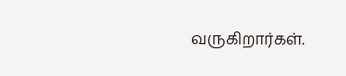வருகிறார்கள்.